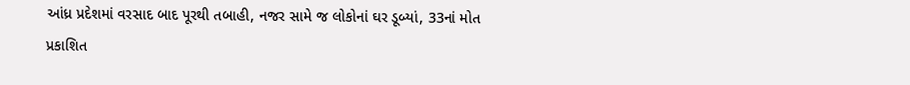આંધ્ર પ્રદેશમાં વરસાદ બાદ પૂરથી તબાહી, નજર સામે જ લોકોનાં ઘર ડૂબ્યાં, 33નાં મોત
પ્રકાશિત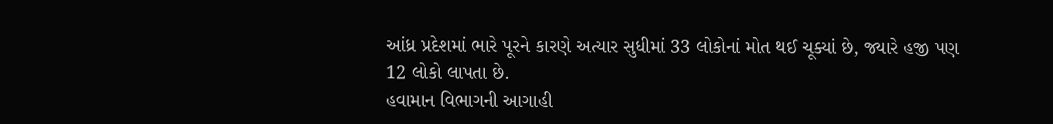આંધ્ર પ્રદેશમાં ભારે પૂરને કારણે અત્યાર સુધીમાં 33 લોકોનાં મોત થઈ ચૂક્યાં છે, જ્યારે હજી પણ 12 લોકો લાપતા છે.
હવામાન વિભાગની આગાહી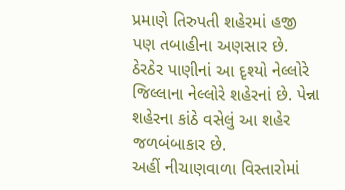પ્રમાણે તિરુપતી શહેરમાં હજી પણ તબાહીના અણસાર છે.
ઠેરઠેર પાણીનાં આ દૃશ્યો નેલ્લોરે જિલ્લાના નેલ્લોરે શહેરનાં છે. પેન્ના શહેરના કાંઠે વસેલું આ શહેર જળબંબાકાર છે.
અહીં નીચાણવાળા વિસ્તારોમાં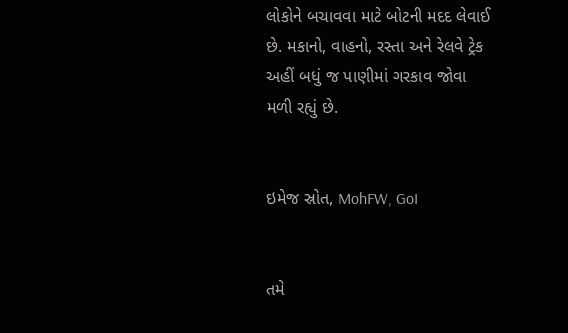લોકોને બચાવવા માટે બોટની મદદ લેવાઈ છે. મકાનો, વાહનો, રસ્તા અને રેલવે ટ્રેક અહીં બધું જ પાણીમાં ગરકાવ જોવા મળી રહ્યું છે.


ઇમેજ સ્રોત, MohFW, GoI


તમે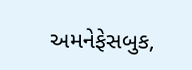અમનેફેસબુક,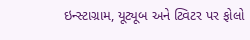ઇન્સ્ટાગ્રામ, યૂટ્યૂબ અને ટ્વિટર પર ફોલો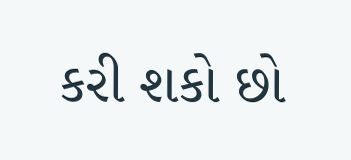કરી શકો છો